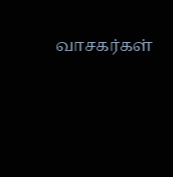வாசகர்கள்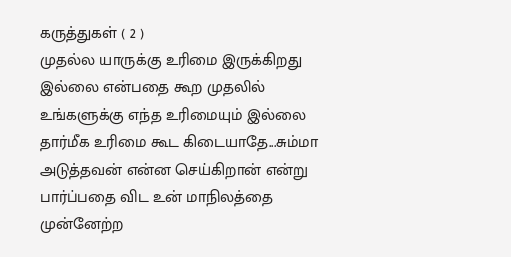கருத்துகள் ( 2 )
முதல்ல யாருக்கு உரிமை இருக்கிறது இல்லை என்பதை கூற முதலில் உங்களுக்கு எந்த உரிமையும் இல்லை தார்மீக உரிமை கூட கிடையாதே...சும்மா அடுத்தவன் என்ன செய்கிறான் என்று பார்ப்பதை விட உன் மாநிலத்தை முன்னேற்ற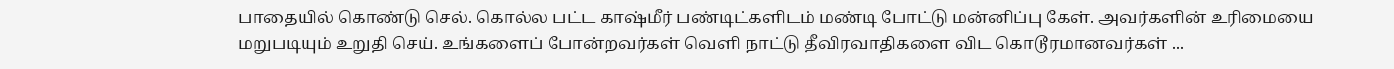பாதையில் கொண்டு செல். கொல்ல பட்ட காஷ்மீர் பண்டிட்களிடம் மண்டி போட்டு மன்னிப்பு கேள். அவர்களின் உரிமையை மறுபடியும் உறுதி செய். உங்களைப் போன்றவர்கள் வெளி நாட்டு தீவிரவாதிகளை விட கொடூரமானவர்கள் ...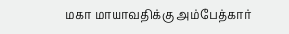மகா மாயாவதிக்கு அம்பேத்கார்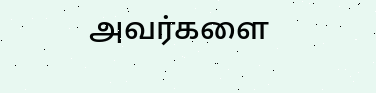அவர்களை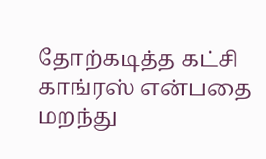தோற்கடித்த கட்சி காங்ரஸ் என்பதை மறந்து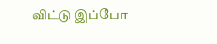விட்டு இப்போ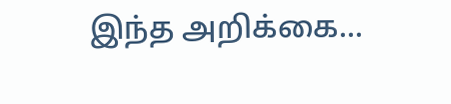இந்த அறிக்கை...